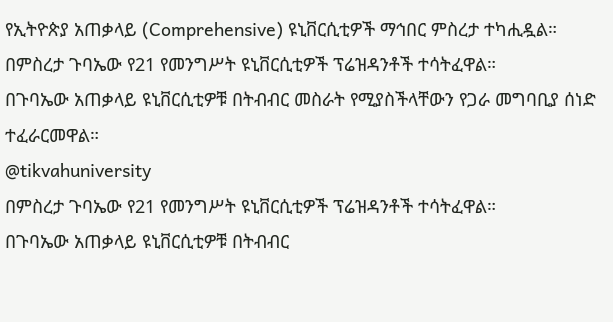የኢትዮጵያ አጠቃላይ (Comprehensive) ዩኒቨርሲቲዎች ማኅበር ምስረታ ተካሒዷል።
በምስረታ ጉባኤው የ21 የመንግሥት ዩኒቨርሲቲዎች ፕሬዝዳንቶች ተሳትፈዋል።
በጉባኤው አጠቃላይ ዩኒቨርሲቲዎቹ በትብብር መስራት የሚያስችላቸውን የጋራ መግባቢያ ሰነድ ተፈራርመዋል።
@tikvahuniversity
በምስረታ ጉባኤው የ21 የመንግሥት ዩኒቨርሲቲዎች ፕሬዝዳንቶች ተሳትፈዋል።
በጉባኤው አጠቃላይ ዩኒቨርሲቲዎቹ በትብብር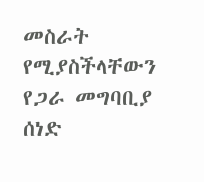መስራት የሚያስችላቸውን የጋራ መግባቢያ ሰነድ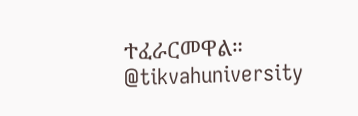ተፈራርመዋል።
@tikvahuniversity